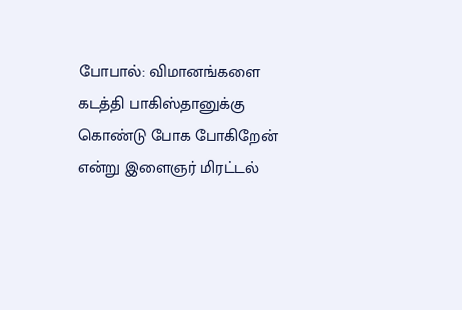போபால்: விமானங்களை கடத்தி பாகிஸ்தானுக்கு கொண்டு போக போகிறேன் என்று இளைஞர் மிரட்டல்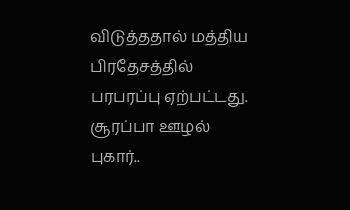விடுத்ததால் மத்திய பிரதேசத்தில் பரபரப்பு ஏற்பட்டது. சூரப்பா ஊழல் புகார்..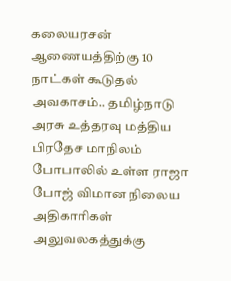கலையரசன் ஆணையத்திற்கு 10 நாட்கள் கூடுதல் அவகாசம்.. தமிழ்நாடு அரசு உத்தரவு மத்திய பிரதேச மாநிலம் போபாலில் உள்ள ராஜா போஜ் விமான நிலைய அதிகாரிகள் அலுவலகத்துக்கு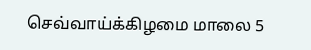செவ்வாய்க்கிழமை மாலை 5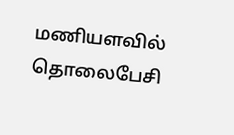மணியளவில் தொலைபேசி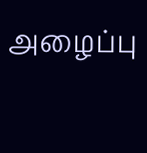அழைப்பு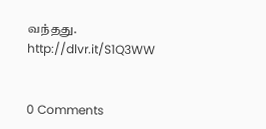வந்தது.
http://dlvr.it/S1Q3WW


0 Comments